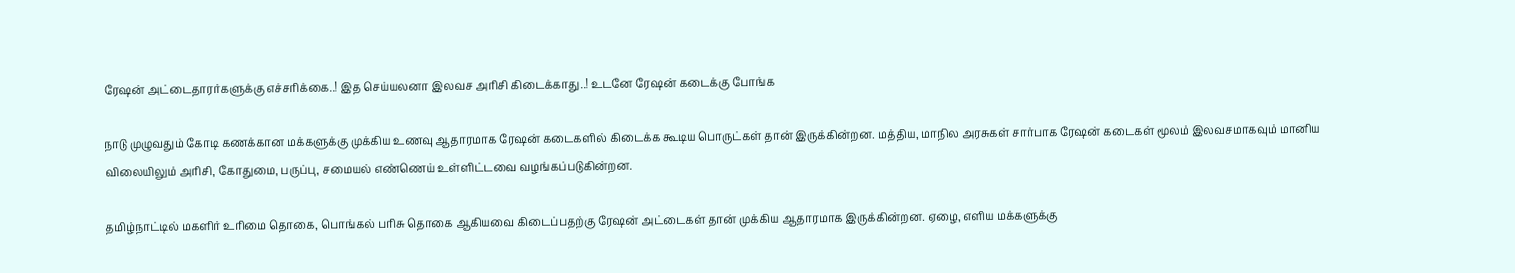ரேஷன் அட்டைதாரர்களுக்கு எச்சரிக்கை..! இத செய்யலனா இலவச அரிசி கிடைக்காது..! உடனே ரேஷன் கடைக்கு போங்க

நாடு முழுவதும் கோடி கணக்கான மக்களுக்கு முக்கிய உணவு ஆதாரமாக ரேஷன் கடைகளில் கிடைக்க கூடிய பொருட்கள் தான் இருக்கின்றன. மத்திய, மாநில அரசுகள் சார்பாக ரேஷன் கடைகள் மூலம் இலவசமாகவும் மானிய விலையிலும் அரிசி, கோதுமை, பருப்பு, சமையல் எண்ணெய் உள்ளிட்டவை வழங்கப்படுகின்றன.

தமிழ்நாட்டில் மகளிர் உரிமை தொகை, பொங்கல் பரிசு தொகை ஆகியவை கிடைப்பதற்கு ரேஷன் அட்டைகள் தான் முக்கிய ஆதாரமாக இருக்கின்றன. ஏழை, எளிய மக்களுக்கு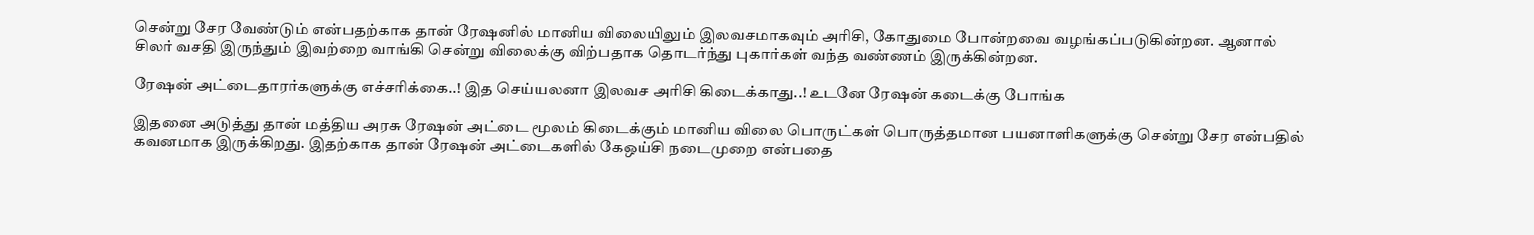சென்று சேர வேண்டும் என்பதற்காக தான் ரேஷனில் மானிய விலையிலும் இலவசமாகவும் அரிசி, கோதுமை போன்றவை வழங்கப்படுகின்றன. ஆனால் சிலர் வசதி இருந்தும் இவற்றை வாங்கி சென்று விலைக்கு விற்பதாக தொடர்ந்து புகார்கள் வந்த வண்ணம் இருக்கின்றன.

ரேஷன் அட்டைதாரர்களுக்கு எச்சரிக்கை..! இத செய்யலனா இலவச அரிசி கிடைக்காது..! உடனே ரேஷன் கடைக்கு போங்க

இதனை அடுத்து தான் மத்திய அரசு ரேஷன் அட்டை மூலம் கிடைக்கும் மானிய விலை பொருட்கள் பொருத்தமான பயனாளிகளுக்கு சென்று சேர என்பதில் கவனமாக இருக்கிறது. இதற்காக தான் ரேஷன் அட்டைகளில் கேஒய்சி நடைமுறை என்பதை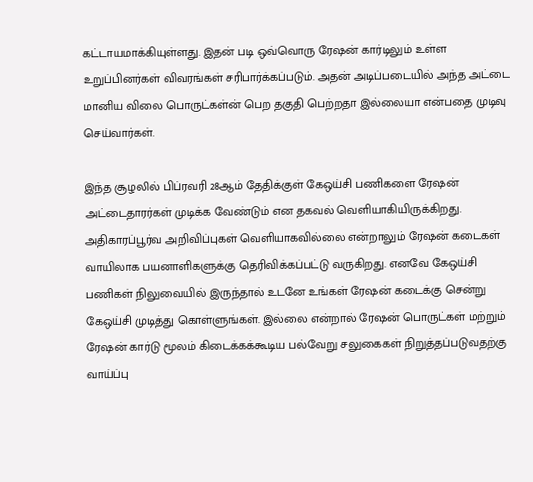கட்டாயமாக்கியுள்ளது. இதன் படி ஒவ்வொரு ரேஷன் கார்டிலும் உள்ள உறுப்பினர்கள் விவரங்கள் சரிபார்க்கப்படும். அதன் அடிப்படையில் அந்த அட்டை மானிய விலை பொருட்கள்ன் பெற தகுதி பெற்றதா இல்லையா என்பதை முடிவு செய்வார்கள்.

இந்த சூழலில் பிப்ரவரி 28ஆம் தேதிக்குள் கேஒய்சி பணிகளை ரேஷன் அட்டைதாரர்கள் முடிக்க வேண்டும் என தகவல் வெளியாகியிருக்கிறது. அதிகாரப்பூர்வ அறிவிப்புகள் வெளியாகவில்லை என்றாலும் ரேஷன் கடைகள் வாயிலாக பயனாளிகளுக்கு தெரிவிக்கப்பட்டு வருகிறது. எனவே கேஒய்சி பணிகள் நிலுவையில் இருந்தால் உடனே உங்கள் ரேஷன் கடைக்கு சென்று கேஒய்சி முடித்து கொள்ளுங்கள். இல்லை என்றால் ரேஷன் பொருட்கள் மற்றும் ரேஷன் கார்டு மூலம் கிடைக்கக்கூடிய பல்வேறு சலுகைகள் நிறுத்தப்படுவதற்கு வாய்ப்பு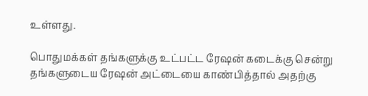உள்ளது.

பொதுமக்கள் தங்களுக்கு உட்பட்ட ரேஷன் கடைக்கு சென்று தங்களுடைய ரேஷன் அட்டையை காண்பித்தால் அதற்கு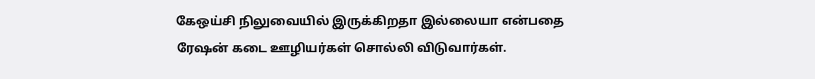கேஒய்சி நிலுவையில் இருக்கிறதா இல்லையா என்பதை ரேஷன் கடை ஊழியர்கள் சொல்லி விடுவார்கள்.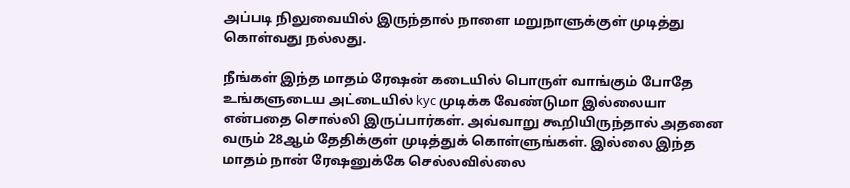அப்படி நிலுவையில் இருந்தால் நாளை மறுநாளுக்குள் முடித்து கொள்வது நல்லது.

நீங்கள் இந்த மாதம் ரேஷன் கடையில் பொருள் வாங்கும் போதே உங்களுடைய அட்டையில் kyc முடிக்க வேண்டுமா இல்லையா என்பதை சொல்லி இருப்பார்கள். அவ்வாறு கூறியிருந்தால் அதனை வரும் 28ஆம் தேதிக்குள் முடித்துக் கொள்ளுங்கள். இல்லை இந்த மாதம் நான் ரேஷனுக்கே செல்லவில்லை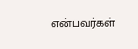என்பவர்கள்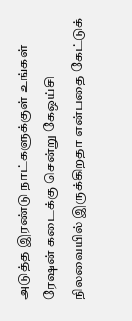அடுத்த இரண்டு நாட்களுக்குள் உங்கள் ரேஷன் கடைக்கு சென்று கேஒய்சி நிலவையில் இருக்கிறதா என்பதை கேட்டுக்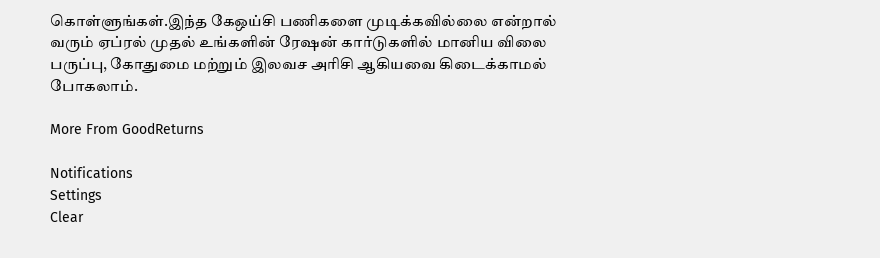கொள்ளுங்கள்.இந்த கேஒய்சி பணிகளை முடிக்கவில்லை என்றால் வரும் ஏப்ரல் முதல் உங்களின் ரேஷன் கார்டுகளில் மானிய விலை பருப்பு, கோதுமை மற்றும் இலவச அரிசி ஆகியவை கிடைக்காமல் போகலாம்.

More From GoodReturns

Notifications
Settings
Clear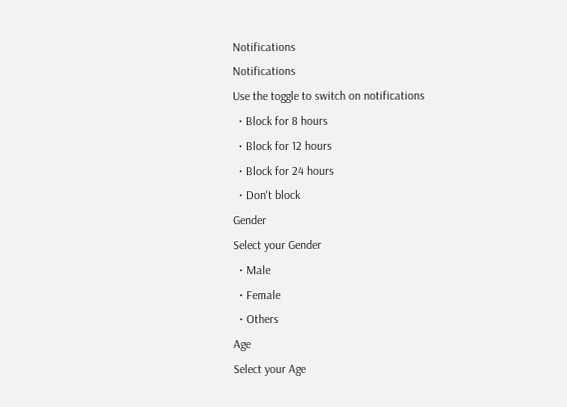Notifications
Notifications
Use the toggle to switch on notifications
  • Block for 8 hours
  • Block for 12 hours
  • Block for 24 hours
  • Don't block
Gender
Select your Gender
  • Male
  • Female
  • Others
Age
Select your Age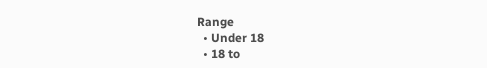Range
  • Under 18
  • 18 to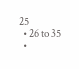25
  • 26 to 35
  •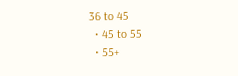36 to 45
  • 45 to 55
  • 55+